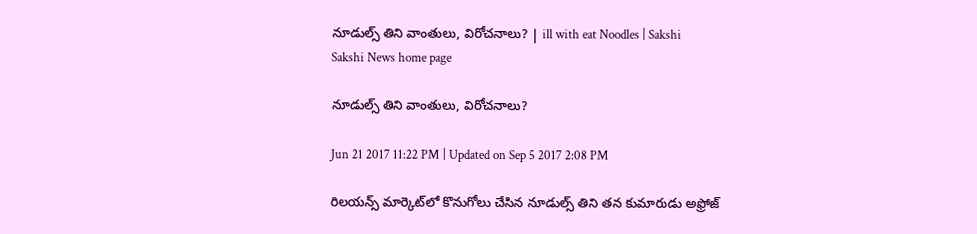నూడుల్స్‌ తిని వాంతులు, విరోచనాలు? | ill with eat Noodles | Sakshi
Sakshi News home page

నూడుల్స్‌ తిని వాంతులు, విరోచనాలు?

Jun 21 2017 11:22 PM | Updated on Sep 5 2017 2:08 PM

రిలయన్స్‌ మార్కెట్‌లో కొనుగోలు చేసిన నూడుల్స్‌ తిని తన కుమారుడు అఫ్రోజ్‌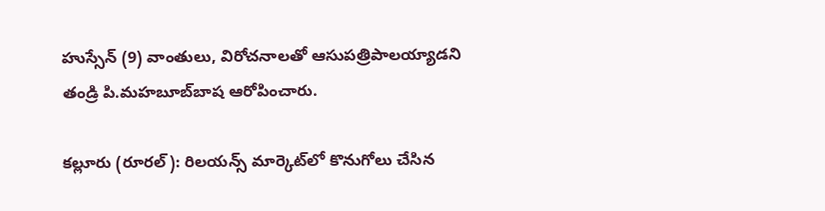హుస్సేన్‌ (9) వాంతులు, విరోచనాలతో ఆసుపత్రిపాలయ్యాడని తండ్రి పి.మహబూబ్‌బాష ఆరోపించారు.

కల్లూరు (రూరల్‌): రిలయన్స్‌ మార్కెట్‌లో కొనుగోలు చేసిన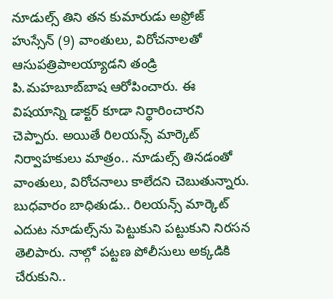నూడుల్స్‌ తిని తన కుమారుడు అఫ్రోజ్‌ హుస్సేన్‌ (9) వాంతులు, విరోచనాలతో ఆసుపత్రిపాలయ్యాడని తండ్రి పి.మహబూబ్‌బాష ఆరోపించారు. ఈ విషయాన్ని డాక్టర్‌ కూడా నిర్థారించారని చెప్పారు. అయితే రిలయన్స్‌ మార్కెట్‌ నిర్వాహకులు మాత్రం.. నూడుల్స్‌ తినడంతో వాంతులు, విరోచనాలు కాలేదని చెబుతున్నారు. బుధవారం బాధితుడు.. రిలయన్స్‌ మార్కెట్‌ ఎదుట నూడుల్స్‌ను పెట్టుకుని పట్టుకుని నిరసన తెలిపారు. నాల్గో పట్టణ పోలీసులు అక్కడికి చేరుకుని..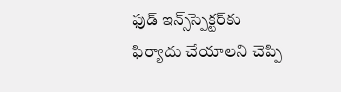ఫుడ్‌ ఇన్స్‌స్పెక్టర్‌కు ఫిర్యాదు చేయాలని చెప్పి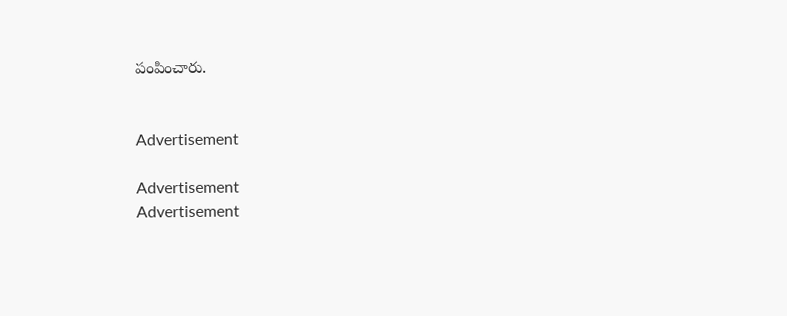పంపించారు.


Advertisement

Advertisement
Advertisement